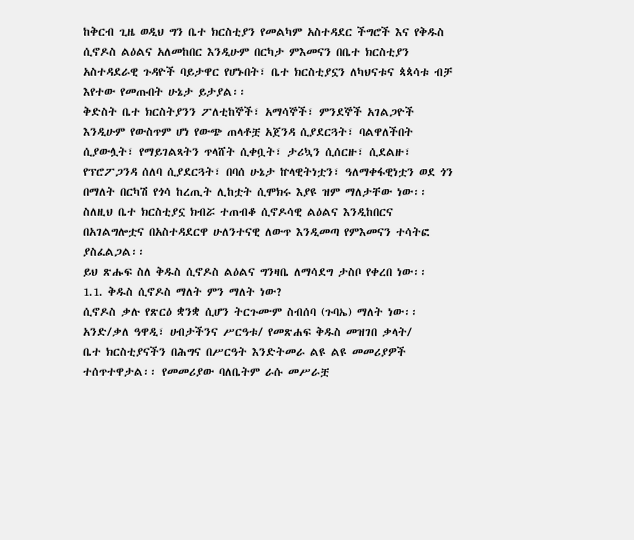ከቅርብ ጊዜ ወዲህ ግን ቤተ ክርስቲያን የመልካም አስተዳደር ችግሮች እና የቅዱስ ሲኖዶስ ልዕልና አለመከበር እንዲሁም በርካታ ምእመናን በቤተ ክርስቲያን አስተዳደራዊ ጉዳዮች ባይታዋር የሆኑበት፣ ቤተ ክርስቲያኗን ለካህናቱና ጳጳሳቱ ብቻ እየተው የመጡበት ሁኔታ ይታያል፡፡
ቅድስት ቤተ ክርስትያንን ፖለቲከኞች፣ አማሳኞች፣ ምንደኞች አገልጋዮች እንዲሁም የውስጥም ሆነ የውጭ ጠላቶቿ አጀንዳ ሲያደርጓት፣ ባልዋለችበት ሲያውሏት፣ የማይገልጻትን ጥላሸት ሲቀቧት፣ ታሪኳን ሲሰርዙ፣ ሲደልዙ፣ የፕሮፖጋንዳ ሰለባ ሲያደርጓት፣ በባሰ ሁኔታ ኵላዊትነቷን፣ ዓለማቀፋዊነቷን ወደ ጎን በማለት በርካሽ የጎሳ ከረጢት ሊከቷት ሲሞክሩ እያዩ ዝም ማለታቸው ነው፡፡
ስለዚህ ቤተ ክርስቲያኗ ክብሯ ተጠብቆ ሲኖዶሳዊ ልዕልና እንዲከበርና በአገልግሎቷና በአስተዳደርዋ ሁለንተናዊ ለውጥ እንዲመጣ የምእመናን ተሳትፎ ያስፈልጋል፡፡
ይህ ጽሑፍ ስለ ቅዱስ ሲኖዶስ ልዕልና ግንዛቤ ለማሳደግ ታስቦ የቀረበ ነው፡፡
1.1. ቅዱስ ሲኖዶስ ማለት ምን ማለት ነው?
ሲኖዶስ ቃሉ የጽርዕ ቋንቋ ሲሆን ትርጉሙም ስብሰባ (ጉባኤ) ማለት ነው፡፡ አንድ/ቃለ ዓዋዲ፣ ሀብታችንና ሥርዓቱ/ የመጽሐፍ ቅዱስ መዝገበ ቃላት/
ቤተ ክርስቲያናችን በሕግና በሥርዓት እንድትመራ ልዩ ልዩ መመሪያዎች ተሰጥተዋታል፡፡ የመመሪያው ባለቤትም ራሱ መሥራቿ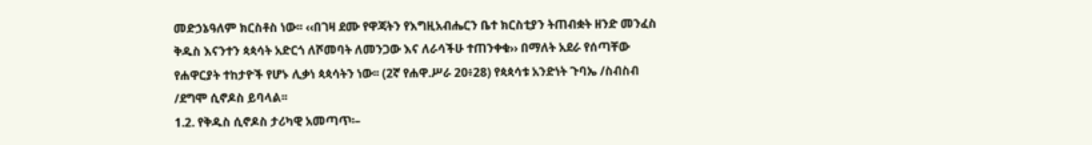መድኃኔዓለም ክርስቶስ ነው፡፡ ‹‹በገዛ ደሙ የዋጃትን የእግዚአብሔርን ቤተ ክርስቲያን ትጠብቋት ዘንድ መንፈስ ቅዱስ እናንተን ጳጳሳት አድርጎ ለሾመባት ለመንጋው እና ለራሳችሁ ተጠንቀቁ›› በማለት አደራ የሰጣቸው የሐዋርያት ተከታዮች የሆኑ ሊቃነ ጳጳሳትን ነው፡፡ (2ኛ የሐዋ.ሥራ 20፥28) የጳጳሳቱ አንድነት ጉባኤ /ስብስብ /ደግሞ ሲኖዶስ ይባላል፡፡
1.2. የቅዱስ ሲኖዶስ ታሪካዊ አመጣጥ፡–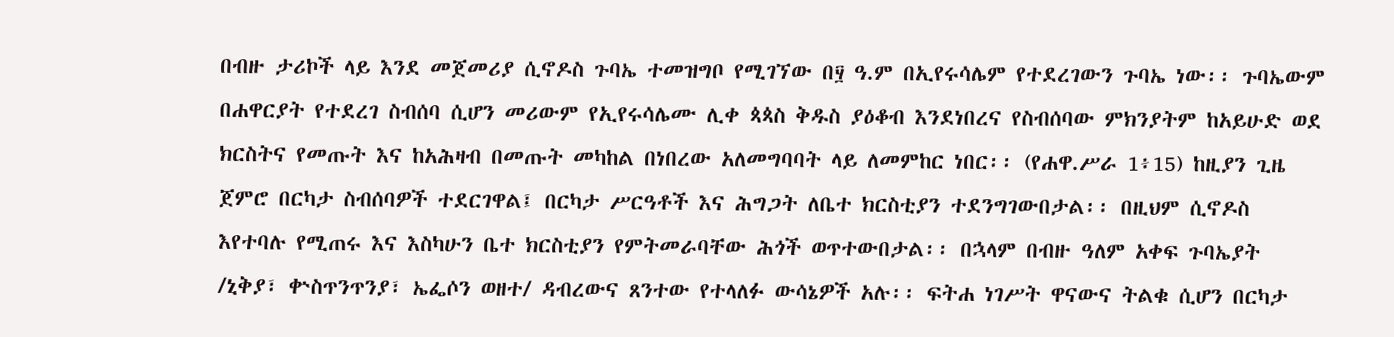በብዙ ታሪኮች ላይ እንደ መጀመሪያ ሲኖዶስ ጉባኤ ተመዝግቦ የሚገኘው በ፶ ዓ.ም በኢየሩሳሌም የተደረገውን ጉባኤ ነው፡፡ ጉባኤውም በሐዋርያት የተደረገ ስብሰባ ሲሆን መሪውም የኢየሩሳሌሙ ሊቀ ጳጳስ ቅዱስ ያዕቆብ እንደነበረና የስብሰባው ምክንያትም ከአይሁድ ወደ ክርስትና የመጡት እና ከአሕዛብ በመጡት መካከል በነበረው አለመግባባት ላይ ለመምከር ነበር፡፡ (የሐዋ.ሥራ 1፥15) ከዚያን ጊዜ ጀምሮ በርካታ ስብሰባዎች ተደርገዋል፤ በርካታ ሥርዓቶች እና ሕግጋት ለቤተ ክርስቲያን ተደንግገውበታል፡፡ በዚህም ሲኖዶስ እየተባሉ የሚጠሩ እና እስካሁን ቤተ ክርስቲያን የምትመራባቸው ሕጎች ወጥተውበታል፡፡ በኋላም በብዙ ዓለም አቀፍ ጉባኤያት /ኒቅያ፣ ቍስጥንጥንያ፣ ኤፌሶን ወዘተ/ ዳብረውና ጸንተው የተላለፉ ውሳኔዎች አሉ፡፡ ፍትሐ ነገሥት ዋናውና ትልቁ ሲሆን በርካታ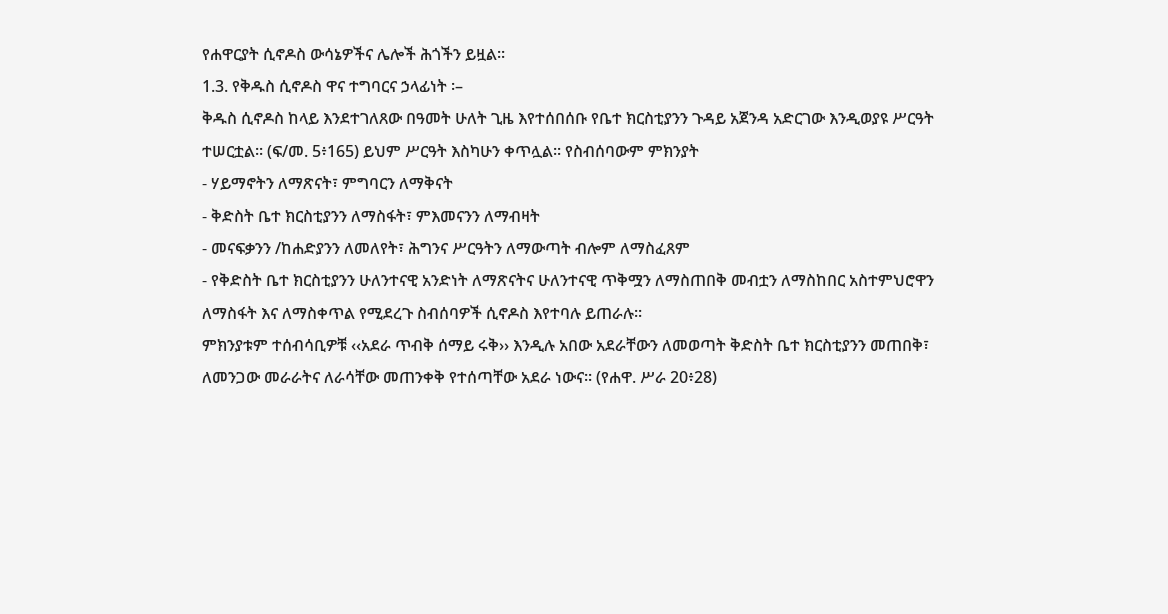የሐዋርያት ሲኖዶስ ውሳኔዎችና ሌሎች ሕጎችን ይዟል፡፡
1.3. የቅዱስ ሲኖዶስ ዋና ተግባርና ኃላፊነት ፡–
ቅዱስ ሲኖዶስ ከላይ እንደተገለጸው በዓመት ሁለት ጊዜ እየተሰበሰቡ የቤተ ክርስቲያንን ጉዳይ አጀንዳ አድርገው እንዲወያዩ ሥርዓት ተሠርቷል፡፡ (ፍ/መ. 5፥165) ይህም ሥርዓት እስካሁን ቀጥሏል፡፡ የስብሰባውም ምክንያት
- ሃይማኖትን ለማጽናት፣ ምግባርን ለማቅናት
- ቅድስት ቤተ ክርስቲያንን ለማስፋት፣ ምእመናንን ለማብዛት
- መናፍቃንን /ከሐድያንን ለመለየት፣ ሕግንና ሥርዓትን ለማውጣት ብሎም ለማስፈጸም
- የቅድስት ቤተ ክርስቲያንን ሁለንተናዊ አንድነት ለማጽናትና ሁለንተናዊ ጥቅሟን ለማስጠበቅ መብቷን ለማስከበር አስተምህሮዋን ለማስፋት እና ለማስቀጥል የሚደረጉ ስብሰባዎች ሲኖዶስ እየተባሉ ይጠራሉ፡፡
ምክንያቱም ተሰብሳቢዎቹ ‹‹አደራ ጥብቅ ሰማይ ሩቅ›› እንዲሉ አበው አደራቸውን ለመወጣት ቅድስት ቤተ ክርስቲያንን መጠበቅ፣ ለመንጋው መራራትና ለራሳቸው መጠንቀቅ የተሰጣቸው አደራ ነውና፡፡ (የሐዋ. ሥራ 20፥28)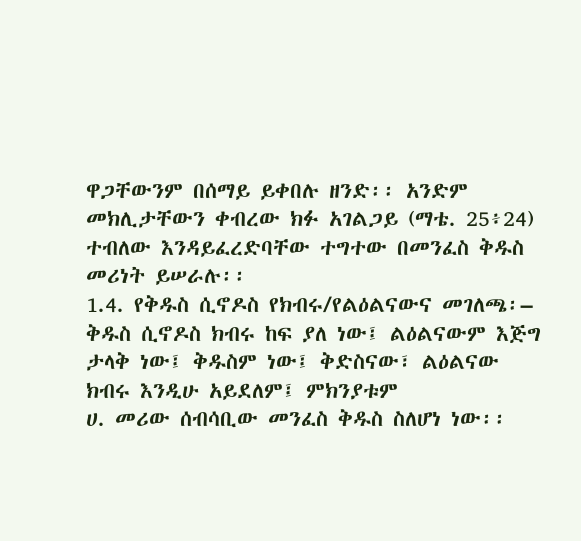ዋጋቸውንም በሰማይ ይቀበሉ ዘንድ፡፡ አንድም መክሊታቸውን ቀብረው ክፉ አገልጋይ (ማቴ. 25፥24) ተብለው እንዳይፈረድባቸው ተግተው በመንፈስ ቅዱስ መሪነት ይሠራሉ፡፡
1.4. የቅዱስ ሲኖዶስ የክብሩ/የልዕልናውና መገለጫ፡–
ቅዱስ ሲኖዶስ ክብሩ ከፍ ያለ ነው፤ ልዕልናውም እጅግ ታላቅ ነው፤ ቅዱስም ነው፤ ቅድስናው፣ ልዕልናው ክብሩ እንዲሁ አይደለም፤ ምክንያቱም
ሀ. መሪው ሰብሳቢው መንፈስ ቅዱስ ስለሆነ ነው፡፡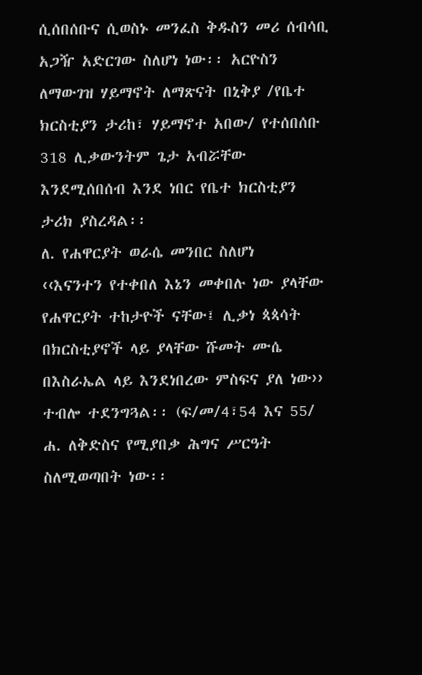ሲሰበሰቡና ሲወስኑ መንፈስ ቅዱስን መሪ ሰብሳቢ አጋዥ አድርገው ስለሆነ ነው፡፡ አርዮስን ለማውገዝ ሃይማኖት ለማጽናት በኒቅያ /የቤተ ክርስቲያን ታሪከ፣ ሃይማኖተ አበው/ የተሰበሰቡ 318 ሊቃውንትም ጌታ አብሯቸው እንደሚሰበሰብ እንደ ነበር የቤተ ክርስቲያን ታሪክ ያስረዳል፡፡
ለ. የሐዋርያት ወራሴ መንበር ስለሆነ
‹‹እናንተን የተቀበለ እኔን መቀበሉ ነው ያላቸው የሐዋርያት ተከታዮች ናቸው፤ ሊቃነ ጳጳሳት በክርስቲያኖች ላይ ያላቸው ሹመት ሙሴ በእስራኤል ላይ እንደነበረው ምስፍና ያለ ነው›› ተብሎ ተደንግጓል፡፡ (ፍ/መ/4፣54 እና 55/
ሐ. ለቅድስና የሚያበቃ ሕግና ሥርዓት ስለሚወጣበት ነው፡፡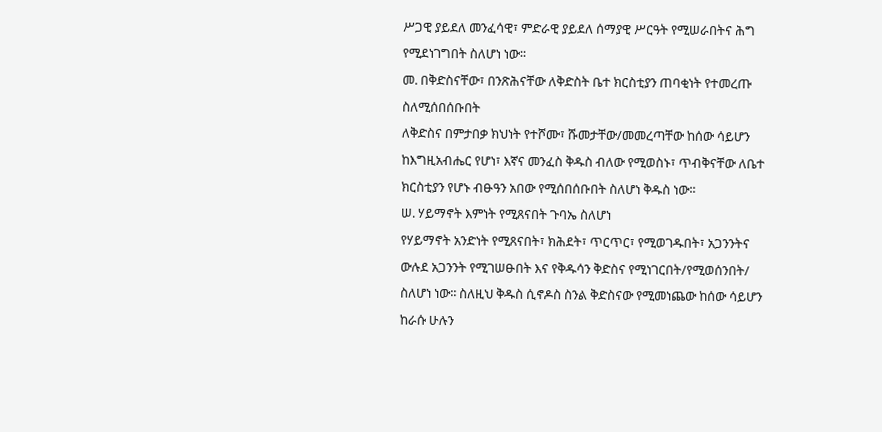ሥጋዊ ያይደለ መንፈሳዊ፣ ምድራዊ ያይደለ ሰማያዊ ሥርዓት የሚሠራበትና ሕግ የሚደነገግበት ስለሆነ ነው፡፡
መ. በቅድስናቸው፣ በንጽሕናቸው ለቅድስት ቤተ ክርስቲያን ጠባቂነት የተመረጡ ስለሚሰበሰቡበት
ለቅድስና በምታበቃ ክህነት የተሾሙ፣ ሹመታቸው/መመረጣቸው ከሰው ሳይሆን ከእግዚአብሔር የሆነ፣ እኛና መንፈስ ቅዱስ ብለው የሚወስኑ፣ ጥብቅናቸው ለቤተ ክርስቲያን የሆኑ ብፁዓን አበው የሚሰበሰቡበት ስለሆነ ቅዱስ ነው፡፡
ሠ. ሃይማኖት እምነት የሚጸናበት ጉባኤ ስለሆነ
የሃይማኖት አንድነት የሚጸናበት፣ ክሕደት፣ ጥርጥር፣ የሚወገዱበት፣ አጋንንትና ውሉደ አጋንንት የሚገሠፁበት እና የቅዱሳን ቅድስና የሚነገርበት/የሚወሰንበት/ ስለሆነ ነው፡፡ ስለዚህ ቅዱስ ሲኖዶስ ስንል ቅድስናው የሚመነጨው ከሰው ሳይሆን ከራሱ ሁሉን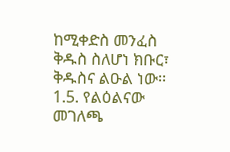ከሚቀድስ መንፈስ ቅዱስ ስለሆነ ክቡር፣ ቅዱስና ልዑል ነው፡፡
1.5. የልዕልናው መገለጫ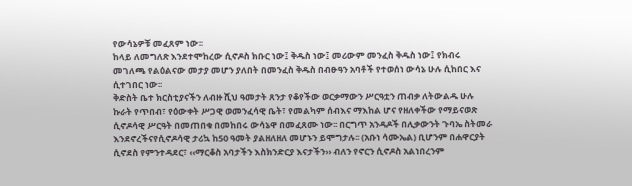የውሳኔዎቹ መፈጸም ነው፡፡
ከላይ ለመግለጽ እንደተሞከረው ሲኖዶስ ክቡር ነው፤ ቅዱስ ነው፤ መሪውም መንፈስ ቅዱስ ነው፤ የክብሩ መገለጫ የልዕልናው መታያ መሆን ያለበት በመንፈስ ቅዱስ በብፁዓን አባቶች የተወሰነ ውሳኔ ሁሉ ሲከበር እና ሲተገበር ነው፡፡
ቅድስት ቤተ ክርስቲያናችን ለብዙ ሺህ ዓመታት ጸንታ የቆየችው ወርቃማውን ሥርዓቷን ጠብቃ ለትውልዱ ሁሉ ኩራት የጥበብ፣ የዕውቀት ሥጋዊ ወመንፈሳዊ ቤት፣ የመልካም ሰብእና ማእከል ሆና የዘለቀችው የማይናወጽ ሲኖዶሳዊ ሥርዓት በመጠበቁ በመከበሩ ውሳኔዋ በመፈጸሙ ነው፡፡ በርግጥ አንዳዶች በሊቃውንት ጉባኤ ስትመራ እንደኖረችናየሲኖዶሳዊ ታሪኳ ከ50 ዓመት ያልዘለዘለ መሆኑን ይሞግታሉ፡፡ (አቡነ ሳሙኤል) ቢሆንም በሐዋርያት ሲኖደስ የምንተዳደር፣ ‹‹ማርቆስ አባታችን እስክንድርያ እናታችን›› ብለን የኖርን ሲኖዶስ አልነበረንም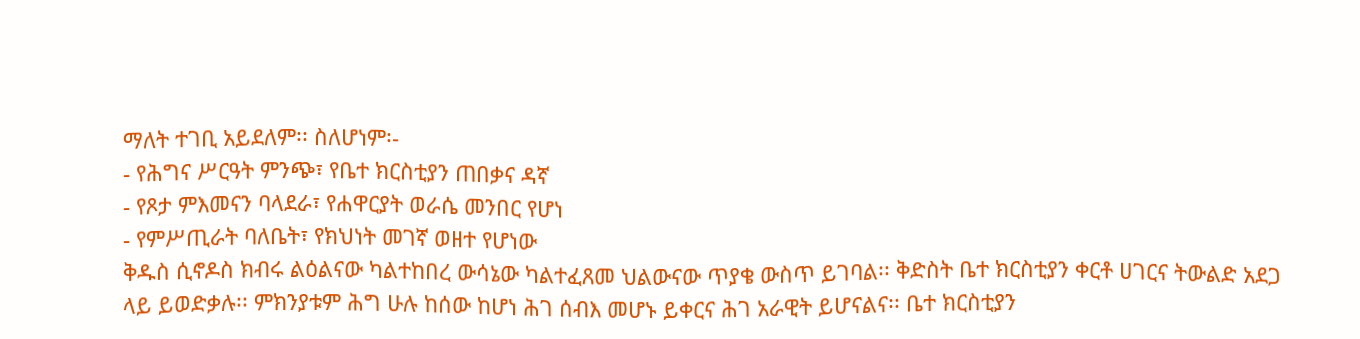ማለት ተገቢ አይደለም፡፡ ስለሆነም፡-
- የሕግና ሥርዓት ምንጭ፣ የቤተ ክርስቲያን ጠበቃና ዳኛ
- የጾታ ምእመናን ባላደራ፣ የሐዋርያት ወራሴ መንበር የሆነ
- የምሥጢራት ባለቤት፣ የክህነት መገኛ ወዘተ የሆነው
ቅዱስ ሲኖዶስ ክብሩ ልዕልናው ካልተከበረ ውሳኔው ካልተፈጸመ ህልውናው ጥያቄ ውስጥ ይገባል፡፡ ቅድስት ቤተ ክርስቲያን ቀርቶ ሀገርና ትውልድ አደጋ ላይ ይወድቃሉ፡፡ ምክንያቱም ሕግ ሁሉ ከሰው ከሆነ ሕገ ሰብእ መሆኑ ይቀርና ሕገ አራዊት ይሆናልና፡፡ ቤተ ክርስቲያን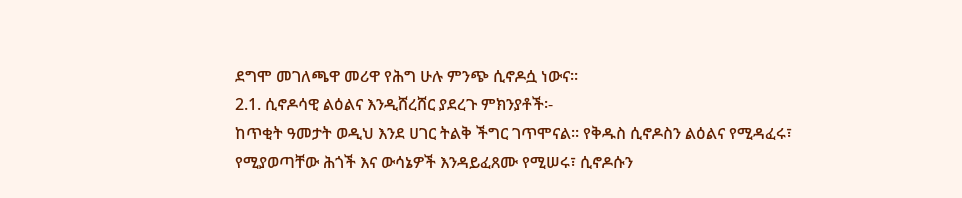ደግሞ መገለጫዋ መሪዋ የሕግ ሁሉ ምንጭ ሲኖዶሷ ነውና፡፡
2.1. ሲኖዶሳዊ ልዕልና እንዲሸረሸር ያደረጉ ምክንያቶች፡-
ከጥቂት ዓመታት ወዲህ እንደ ሀገር ትልቅ ችግር ገጥሞናል፡፡ የቅዱስ ሲኖዶስን ልዕልና የሚዳፈሩ፣ የሚያወጣቸው ሕጎች እና ውሳኔዎች እንዳይፈጸሙ የሚሠሩ፣ ሲኖዶሱን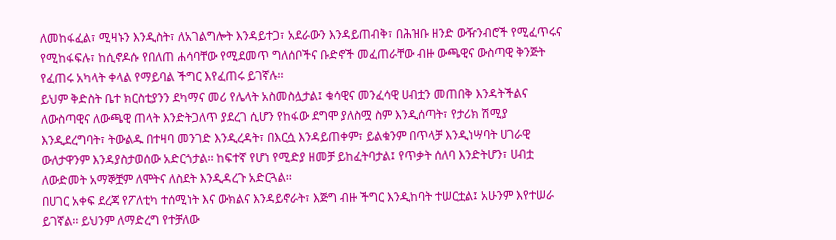ለመከፋፈል፣ ሚዛኑን እንዲስት፣ ለአገልግሎት እንዳይተጋ፣ አደራውን እንዳይጠብቅ፣ በሕዝቡ ዘንድ ውዥንብሮች የሚፈጥሩና የሚከፋፍሉ፣ ከሲኖዶሱ የበለጠ ሐሳባቸው የሚደመጥ ግለሰቦችና ቡድኖች መፈጠራቸው ብዙ ውጫዊና ውስጣዊ ቅንጅት የፈጠሩ አካላት ቀላል የማይባል ችግር እየፈጠሩ ይገኛሉ፡፡
ይህም ቅድስት ቤተ ክርስቲያንን ደካማና መሪ የሌላት አስመስሏታል፤ ቁሳዊና መንፈሳዊ ሀብቷን መጠበቅ እንዳትችልና ለውስጣዊና ለውጫዊ ጠላት እንድትጋለጥ ያደረገ ሲሆን የከፋው ደግሞ ያለስሟ ስም እንዲሰጣት፣ የታሪክ ሽሚያ እንዲደረግባት፣ ትውልዱ በተዛባ መንገድ እንዲረዳት፣ በእርሷ እንዳይጠቀም፣ ይልቁንም በጥላቻ እንዲነሣባት ሀገራዊ ውለታዋንም እንዳያስታወሰው አድርጎታል፡፡ ከፍተኛ የሆነ የሚድያ ዘመቻ ይከፈትባታል፤ የጥቃት ሰለባ እንድትሆን፣ ሀብቷ ለውድመት አማኞቿም ለሞትና ለስደት እንዲዳረጉ አድርጓል፡፡
በሀገር አቀፍ ደረጃ የፖለቲካ ተሰሚነት እና ውክልና እንዳይኖራት፣ እጅግ ብዙ ችግር እንዲከባት ተሠርቷል፤ አሁንም እየተሠራ ይገኛል፡፡ ይህንም ለማድረግ የተቻለው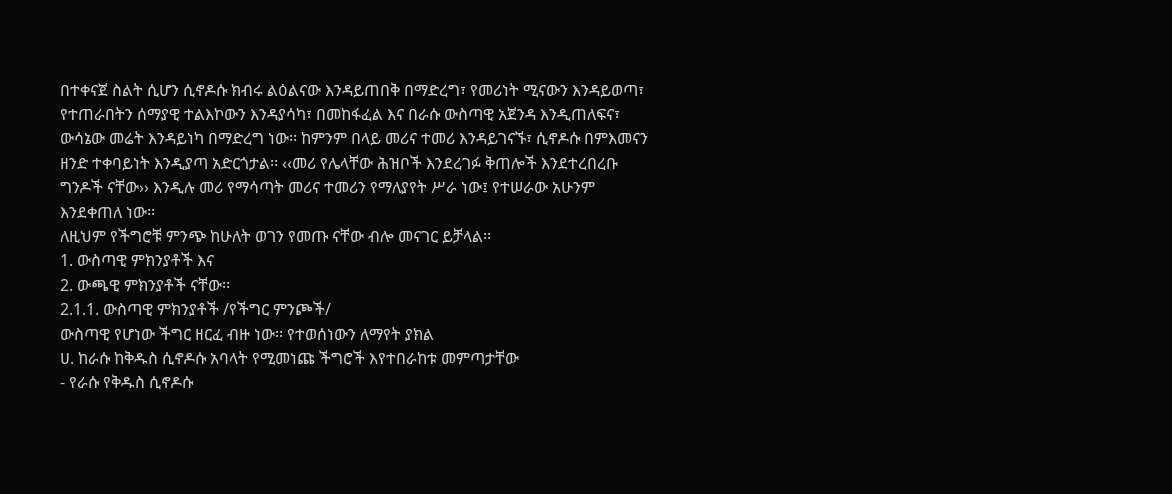በተቀናጀ ስልት ሲሆን ሲኖዶሱ ክብሩ ልዕልናው እንዳይጠበቅ በማድረግ፣ የመሪነት ሚናውን እንዳይወጣ፣ የተጠራበትን ሰማያዊ ተልእኮውን እንዳያሳካ፣ በመከፋፈል እና በራሱ ውስጣዊ አጀንዳ እንዲጠለፍና፣ ውሳኔው መሬት እንዳይነካ በማድረግ ነው፡፡ ከምንም በላይ መሪና ተመሪ እንዳይገናኙ፣ ሲኖዶሱ በምእመናን ዘንድ ተቀባይነት እንዲያጣ አድርጎታል፡፡ ‹‹መሪ የሌላቸው ሕዝቦች እንደረገፉ ቅጠሎች እንደተረበረቡ ግንዶች ናቸው›› እንዲሉ መሪ የማሳጣት መሪና ተመሪን የማለያየት ሥራ ነው፤ የተሠራው አሁንም እንደቀጠለ ነው፡፡
ለዚህም የችግሮቹ ምንጭ ከሁለት ወገን የመጡ ናቸው ብሎ መናገር ይቻላል፡፡
1. ውስጣዊ ምክንያቶች እና
2. ውጫዊ ምክንያቶች ናቸው፡፡
2.1.1. ውስጣዊ ምክንያቶች /የችግር ምንጮች/
ውስጣዊ የሆነው ችግር ዘርፈ ብዙ ነው፡፡ የተወሰነውን ለማየት ያክል
ሀ. ከራሱ ከቅዱስ ሲኖዶሱ አባላት የሚመነጩ ችግሮች እየተበራከቱ መምጣታቸው
- የራሱ የቅዱስ ሲኖዶሱ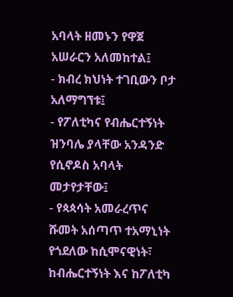አባላት ዘመኑን የዋጀ አሠራርን አለመከተል፤
- ክብረ ክህነት ተገቢውን ቦታ አለማግኘቱ፤
- የፖለቲካና የብሔርተኝነት ዝንባሌ ያላቸው አንዳንድ የሲኖዶስ አባላት መታየታቸው፤
- የጳጳሳት አመራረጥና ሹመት አሰጣጥ ተአማኒነት የጎደለው ከሲሞናዊነት፣ ከብሔርተኝነት እና ከፖለቲካ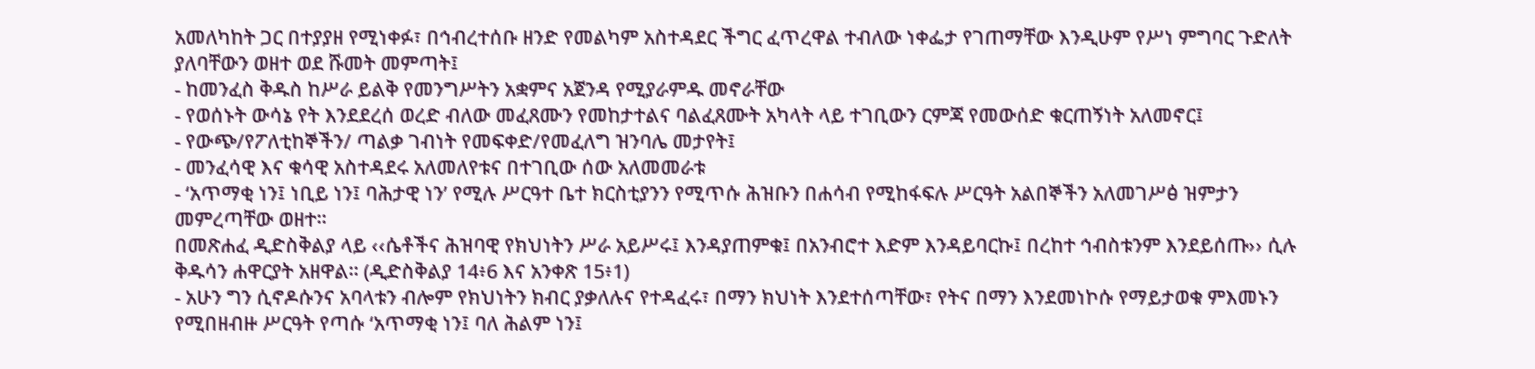አመለካከት ጋር በተያያዘ የሚነቀፉ፣ በኅብረተሰቡ ዘንድ የመልካም አስተዳደር ችግር ፈጥረዋል ተብለው ነቀፌታ የገጠማቸው እንዲሁም የሥነ ምግባር ጉድለት ያለባቸውን ወዘተ ወደ ሹመት መምጣት፤
- ከመንፈስ ቅዱስ ከሥራ ይልቅ የመንግሥትን አቋምና አጀንዳ የሚያራምዱ መኖራቸው
- የወሰኑት ውሳኔ የት እንደደረሰ ወረድ ብለው መፈጸሙን የመከታተልና ባልፈጸሙት አካላት ላይ ተገቢውን ርምጃ የመውሰድ ቁርጠኝነት አለመኖር፤
- የውጭ/የፖለቲከኞችን/ ጣልቃ ገብነት የመፍቀድ/የመፈለግ ዝንባሌ መታየት፤
- መንፈሳዊ እና ቁሳዊ አስተዳደሩ አለመለየቱና በተገቢው ሰው አለመመራቱ
- ‘አጥማቂ ነን፤ ነቢይ ነን፤ ባሕታዊ ነን’ የሚሉ ሥርዓተ ቤተ ክርስቲያንን የሚጥሱ ሕዝቡን በሐሳብ የሚከፋፍሉ ሥርዓት አልበኞችን አለመገሥፅ ዝምታን መምረጣቸው ወዘተ፡፡
በመጽሐፈ ዲድስቅልያ ላይ ‹‹ሴቶችና ሕዝባዊ የክህነትን ሥራ አይሥሩ፤ እንዳያጠምቁ፤ በአንብሮተ እድም እንዳይባርኩ፤ በረከተ ኅብስቱንም እንደይሰጡ›› ሲሉ ቅዱሳን ሐዋርያት አዘዋል፡፡ (ዲድስቅልያ 14፥6 እና አንቀጽ 15፥1)
- አሁን ግን ሲኖዶሱንና አባላቱን ብሎም የክህነትን ክብር ያቃለሉና የተዳፈሩ፣ በማን ክህነት እንደተሰጣቸው፣ የትና በማን እንደመነኮሱ የማይታወቁ ምእመኑን የሚበዘብዙ ሥርዓት የጣሱ ‘አጥማቂ ነን፤ ባለ ሕልም ነን፤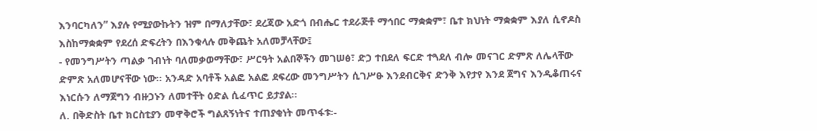እንባርካለን” እያሉ የሚያውኩትን ዝም በማለታቸው፣ ደረጃው አድጎ በብሔር ተደራጅቶ ማኅበር ማቋቋም፣ ቤተ ክህነት ማቋቋም እያለ ሲኖዶስ እስከማቋቋም የደረሰ ድፍረትን በእንቁላሉ መቅጨት አለመቻላቸው፤
- የመንግሥትን ጣልቃ ገብነት ባለመቃወማቸው፣ ሥርዓት አልበኞችን መገሠፅ፣ ድኃ ተበደለ ፍርድ ተጓደለ ብሎ መናገር ድምጽ ለሌላቸው ድምጽ አለመሆናቸው ነው፡፡ አንዳድ አባቶች አልፎ አልፎ ደፍረው መንግሥትን ሲገሥፁ እንደብርቅና ድንቅ እየታየ እንደ ጀግና እንዲቆጠሩና እነርሱን ለማጀግን ብዙኃኑን ለመተቸት ዕድል ሲፈጥር ይታያል፡፡
ለ. በቅድስት ቤተ ክርስቲያን መዋቅሮች ግልጸኝነትና ተጠያቂነት መጥፋቱ፡-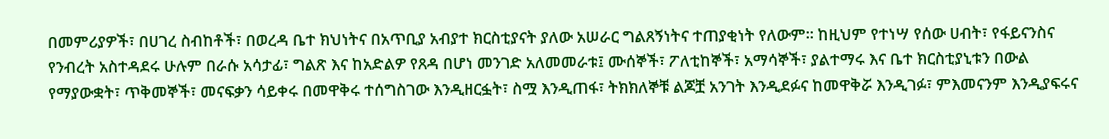በመምሪያዎች፣ በሀገረ ስብከቶች፣ በወረዳ ቤተ ክህነትና በአጥቢያ አብያተ ክርስቲያናት ያለው አሠራር ግልጸኝነትና ተጠያቂነት የለውም፡፡ ከዚህም የተነሣ የሰው ሀብት፣ የፋይናንስና የንብረት አስተዳደሩ ሁሉም በራሱ አሳታፊ፣ ግልጽ እና ከአድልዎ የጸዳ በሆነ መንገድ አለመመራቱ፤ ሙሰኞች፣ ፖለቲከኞች፣ አማሳኞች፣ ያልተማሩ እና ቤተ ክርስቲያኒቱን በውል የማያውቋት፣ ጥቅመኞች፣ መናፍቃን ሳይቀሩ በመዋቅሩ ተሰግስገው እንዲዘርፏት፣ ስሟ እንዲጠፋ፣ ትክክለኞቹ ልጆቿ አንገት እንዲደፉና ከመዋቅሯ እንዲገፉ፣ ምእመናንም እንዲያፍሩና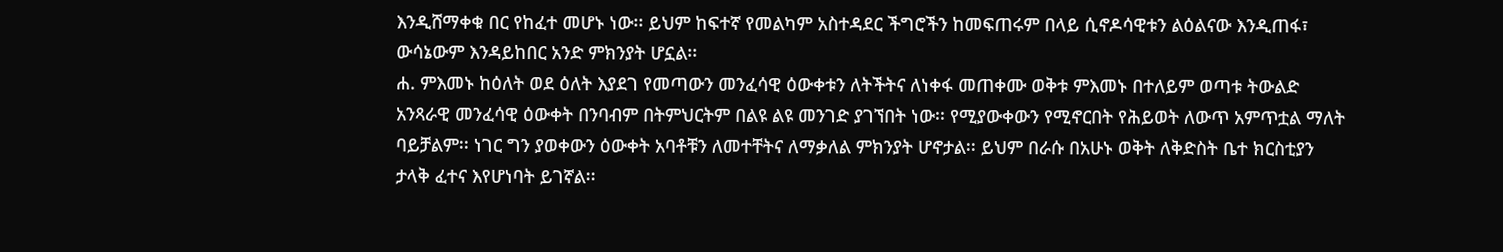እንዲሸማቀቁ በር የከፈተ መሆኑ ነው፡፡ ይህም ከፍተኛ የመልካም አስተዳደር ችግሮችን ከመፍጠሩም በላይ ሲኖዶሳዊቱን ልዕልናው እንዲጠፋ፣ ውሳኔውም እንዳይከበር አንድ ምክንያት ሆኗል፡፡
ሐ. ምእመኑ ከዕለት ወደ ዕለት እያደገ የመጣውን መንፈሳዊ ዕውቀቱን ለትችትና ለነቀፋ መጠቀሙ ወቅቱ ምእመኑ በተለይም ወጣቱ ትውልድ አንጻራዊ መንፈሳዊ ዕውቀት በንባብም በትምህርትም በልዩ ልዩ መንገድ ያገኘበት ነው፡፡ የሚያውቀውን የሚኖርበት የሕይወት ለውጥ አምጥቷል ማለት ባይቻልም፡፡ ነገር ግን ያወቀውን ዕውቀት አባቶቹን ለመተቸትና ለማቃለል ምክንያት ሆኖታል፡፡ ይህም በራሱ በአሁኑ ወቅት ለቅድስት ቤተ ክርስቲያን ታላቅ ፈተና እየሆነባት ይገኛል፡፡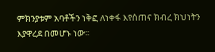ምክንያቱም አባቶችን ነቅፎ ለነቀፋ እየሰጠና ክብረ ክህነትን እያዋረደ በመሆኑ ነው፡፡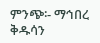ምንጭ፡- ማኅበረ ቅዱሳን